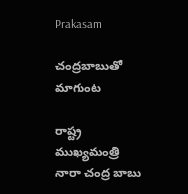Prakasam

చంద్రబాబుతో మాగుంట

రాష్ట్ర ముఖ్యమంత్రి  నారా చంద్ర బాబు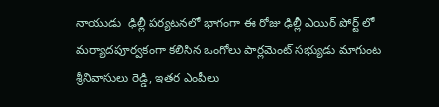నాయుడు  ఢిల్లీ పర్యటనలో భాగంగా ఈ రోజు ఢిల్లీ ఎయిర్ పోర్ట్ లో మర్యాదపూర్వకంగా కలిసిన ఒంగోలు పార్లమెంట్ సభ్యుడు మాగుంట శ్రీనివాసులు రెడ్డి, ఇతర ఎంపీలు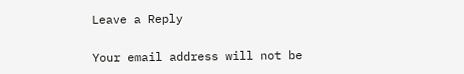Leave a Reply

Your email address will not be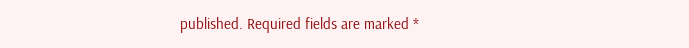published. Required fields are marked *